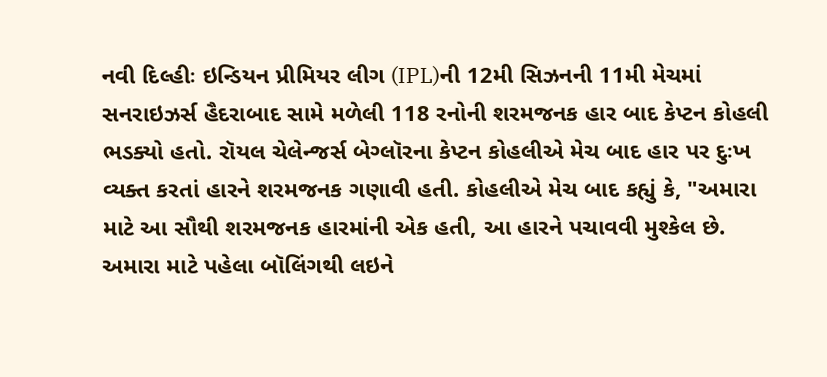નવી દિલ્હીઃ ઇન્ડિયન પ્રીમિયર લીગ (IPL)ની 12મી સિઝનની 11મી મેચમાં સનરાઇઝર્સ હૈદરાબાદ સામે મળેલી 118 રનોની શરમજનક હાર બાદ કેપ્ટન કોહલી ભડક્યો હતો. રૉયલ ચેલેન્જર્સ બેગ્લૉરના કેપ્ટન કોહલીએ મેચ બાદ હાર પર દુઃખ વ્યક્ત કરતાં હારને શરમજનક ગણાવી હતી. કોહલીએ મેચ બાદ કહ્યું કે, "અમારા માટે આ સૌથી શરમજનક હારમાંની એક હતી, આ હારને પચાવવી મુશ્કેલ છે. અમારા માટે પહેલા બૉલિંગથી લઇને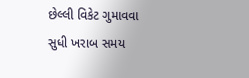છેલ્લી વિકેટ ગુમાવવા સુધી ખરાબ સમય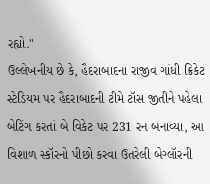રહ્યો."
ઉલ્લેખનીય છે કે, હૈદરાબાદના રાજીવ ગાંધી ક્રિકેટ સ્ટેડિયમ પર હૈદરાબાદની ટીમે ટૉસ જીતીને પહેલા બેટિંગ કરતાં બે વિકેટ પર 231 રન બનાવ્યા, આ વિશાળ સ્કૉરનો પીછો કરવા ઉતરેલી બેગ્લૉરની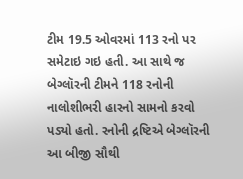ટીમ 19.5 ઓવરમાં 113 રનો પર સમેટાઇ ગઇ હતી. આ સાથે જ બેગ્લૉરની ટીમને 118 રનોની નાલોશીભરી હારનો સામનો કરવો પડ્યો હતો. રનોની દ્રષ્ટિએ બેગ્લૉરની આ બીજી સૌથી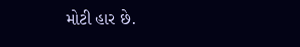મોટી હાર છે.